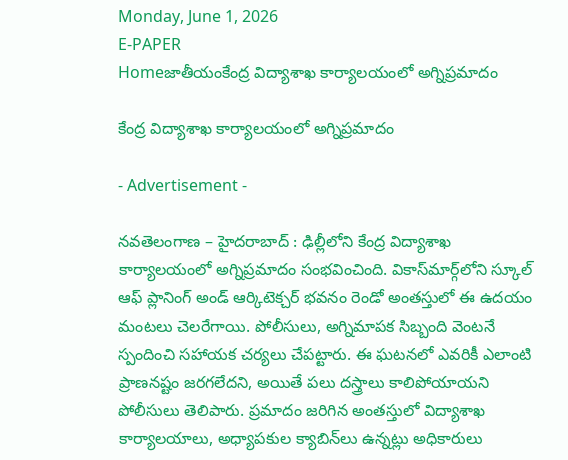Monday, June 1, 2026
E-PAPER
Homeజాతీయంకేంద్ర విద్యాశాఖ కార్యాలయంలో అగ్నిప్రమాదం

కేంద్ర విద్యాశాఖ కార్యాలయంలో అగ్నిప్రమాదం

- Advertisement -

నవతెలంగాణ – హైదరాబాద్ : ఢిల్లీలోని కేంద్ర విద్యాశాఖ కార్యాలయంలో అగ్నిప్రమాదం సంభవించింది. వికాస్‌మార్గ్‌లోని స్కూల్ ఆఫ్ ప్లానింగ్ అండ్ ఆర్కిటెక్చర్ భవనం రెండో అంతస్తులో ఈ ఉదయం మంటలు చెలరేగాయి. పోలీసులు, అగ్నిమాపక సిబ్బంది వెంటనే స్పందించి సహాయక చర్యలు చేపట్టారు. ఈ ఘటనలో ఎవరికీ ఎలాంటి ప్రాణనష్టం జరగలేదని, అయితే పలు దస్త్రాలు కాలిపోయాయని పోలీసులు తెలిపారు. ప్రమాదం జరిగిన అంతస్తులో విద్యాశాఖ కార్యాలయాలు, అధ్యాపకుల క్యాబిన్‌లు ఉన్నట్లు అధికారులు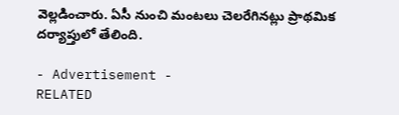వెల్లడించారు. ఏసీ నుంచి మంటలు చెలరేగినట్లు ప్రాథమిక దర్యాప్తులో తేలింది.

- Advertisement -
RELATED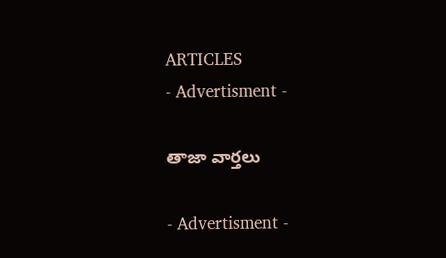ARTICLES
- Advertisment -

తాజా వార్తలు

- Advertisment -